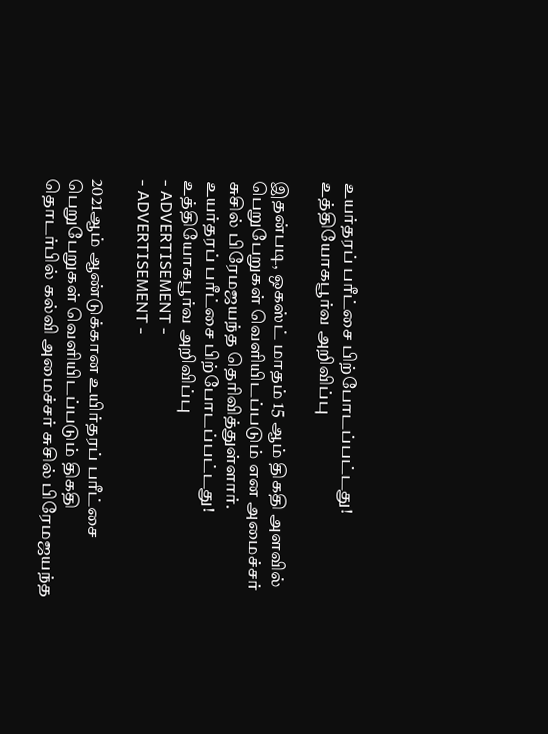உயர்தரப் பரீட்சை பிற்போடப்பட்டது! உத்தியோகபூர்வ அறிவிப்பு

இதன்படி, ஒகஸ்ட் மாதம் 15 ஆம் திகதி அளவில் பெறுபேறுகள் வெளியிடப்படும் என அமைச்சர் சுசில் பிரேமஜயந்த தெரிவித்துள்ளார்.
உயர்தரப் பரீட்சை பிற்போடப்பட்டது! உத்தியோகபூர்வ அறிவிப்பு
- ADVERTISEMENT -
- ADVERTISEMENT -

2021ஆம் ஆண்டுக்கான உயிர்தரப் பரீட்சை பெறுபேறுகள் வெளியிடப்படும் திகதி  தொடர்பில் கல்வி அமைச்சர் சுசில் பிரேமஜயந்த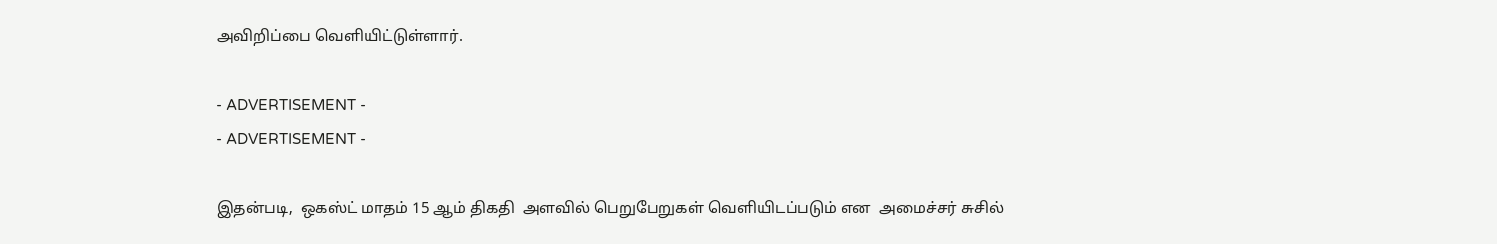அவிறிப்பை வெளியிட்டுள்ளார்.

- ADVERTISEMENT -
- ADVERTISEMENT -

இதன்படி,  ஒகஸ்ட் மாதம் 15 ஆம் திகதி  அளவில் பெறுபேறுகள் வெளியிடப்படும் என  அமைச்சர் சுசில்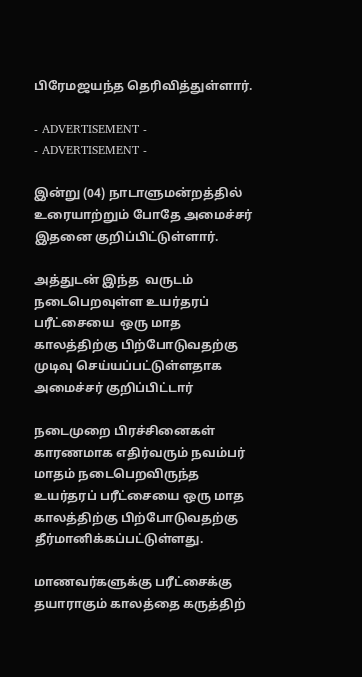பிரேமஜயந்த தெரிவித்துள்ளார்.

- ADVERTISEMENT -
- ADVERTISEMENT -

இன்று (04) நாடாளுமன்றத்தில் உரையாற்றும் போதே அமைச்சர் இதனை குறிப்பிட்டுள்ளார்.

அத்துடன் இந்த  வருடம் நடைபெறவுள்ள உயர்தரப் பரீட்சையை  ஒரு மாத காலத்திற்கு பிற்போடுவதற்கு முடிவு செய்யப்பட்டுள்ளதாக அமைச்சர் குறிப்பிட்டார்

நடைமுறை பிரச்சினைகள் காரணமாக எதிர்வரும் நவம்பர் மாதம் நடைபெறவிருந்த உயர்தரப் பரீட்சையை ஒரு மாத காலத்திற்கு பிற்போடுவதற்கு தீர்மானிக்கப்பட்டுள்ளது.

மாணவர்களுக்கு பரீட்சைக்கு தயாராகும் காலத்தை கருத்திற்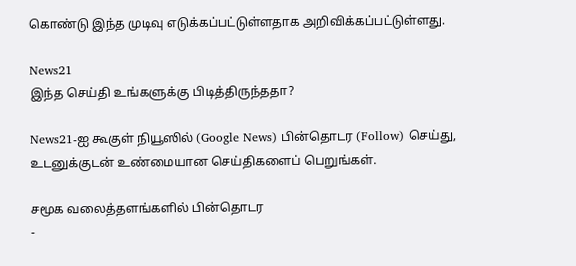கொண்டு இந்த முடிவு எடுக்கப்பட்டுள்ளதாக அறிவிக்கப்பட்டுள்ளது.

News21
இந்த செய்தி உங்களுக்கு பிடித்திருந்ததா?

News21-ஐ கூகுள் நியூஸில் (Google News) பின்தொடர (Follow) செய்து, உடனுக்குடன் உண்மையான செய்திகளைப் பெறுங்கள்.

சமூக வலைத்தளங்களில் பின்தொடர
-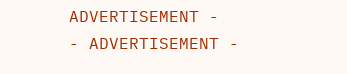ADVERTISEMENT -
- ADVERTISEMENT -